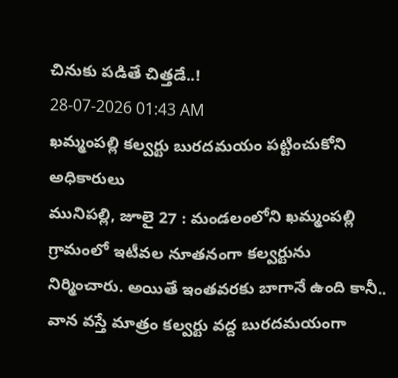చినుకు పడితే చిత్తడే..!
28-07-2026 01:43 AM
ఖమ్మంపల్లి కల్వర్టు బురదమయం పట్టించుకోని అధికారులు
మునిపల్లి, జూలై 27 : మండలంలోని ఖమ్మంపల్లి గ్రామంలో ఇటీవల నూతనంగా కల్వర్టును నిర్మించారు. అయితే ఇంతవరకు బాగానే ఉంది కానీ.. వాన వస్తే మాత్రం కల్వర్టు వద్ద బురదమయంగా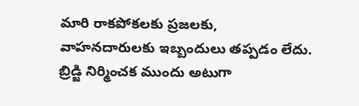మారి రాకపోకలకు ప్రజలకు, వాహనదారులకు ఇబ్బందులు తప్పడం లేదు. బ్రిడ్జి నిర్మించక ముందు అటుగా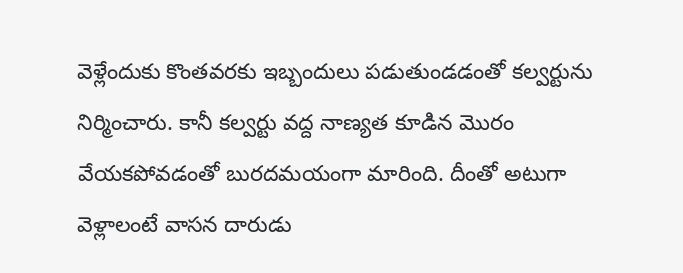వెళ్లేందుకు కొంతవరకు ఇబ్బందులు పడుతుండడంతో కల్వర్టును నిర్మించారు. కానీ కల్వర్టు వద్ద నాణ్యత కూడిన మొరం వేయకపోవడంతో బురదమయంగా మారింది. దీంతో అటుగా వెళ్లాలంటే వాసన దారుడు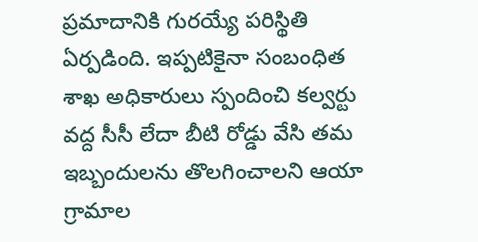ప్రమాదానికి గురయ్యే పరిస్థితి ఏర్పడింది. ఇప్పటికైనా సంబంధిత శాఖ అధికారులు స్పందించి కల్వర్టు వద్ద సీసీ లేదా బీటి రోడ్డు వేసి తమ ఇబ్బందులను తొలగించాలని ఆయా గ్రామాల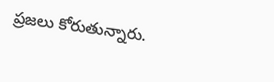ప్రజలు కోరుతున్నారు.